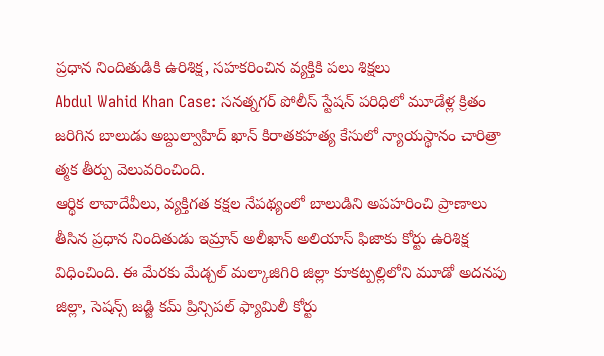ప్రధాన నిందితుడికి ఉరిశిక్ష, సహకరించిన వ్యక్తికి పలు శిక్షలు
Abdul Wahid Khan Case: సనత్నగర్ పోలీస్ స్టేషన్ పరిధిలో మూడేళ్ల క్రితం జరిగిన బాలుడు అబ్దుల్వాహిద్ ఖాన్ కిరాతకహత్య కేసులో న్యాయస్థానం చారిత్రా త్మక తీర్పు వెలువరించింది.
ఆర్థిక లావాదేవీలు, వ్యక్తిగత కక్షల నేపథ్యంలో బాలుడిని అపహరించి ప్రాణాలు తీసిన ప్రధాన నిందితుడు ఇమ్రాన్ అలీఖాన్ అలియాస్ ఫిజాకు కోర్టు ఉరిశిక్ష విధించింది. ఈ మేరకు మేడ్చల్ మల్కాజిగిరి జిల్లా కూకట్పల్లిలోని మూడో అదనపు జిల్లా, సెషన్స్ జడ్జి కమ్ ప్రిన్సిపల్ ఫ్యామిలీ కోర్టు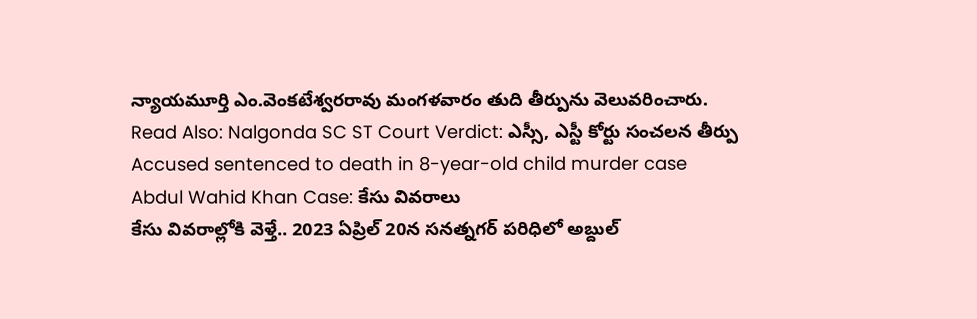న్యాయమూర్తి ఎం.వెంకటేశ్వరరావు మంగళవారం తుది తీర్పును వెలువరించారు.
Read Also: Nalgonda SC ST Court Verdict: ఎస్సీ, ఎస్టీ కోర్టు సంచలన తీర్పు
Accused sentenced to death in 8-year-old child murder case
Abdul Wahid Khan Case: కేసు వివరాలు
కేసు వివరాల్లోకి వెళ్తే.. 2023 ఏప్రిల్ 20న సనత్నగర్ పరిధిలో అబ్దుల్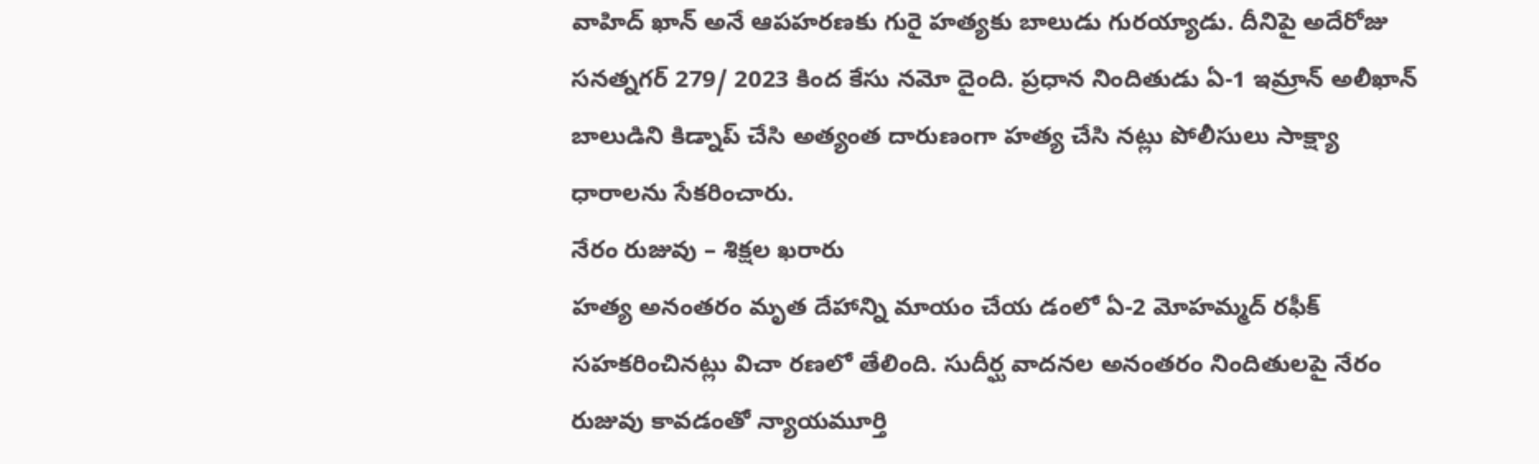వాహిద్ ఖాన్ అనే ఆపహరణకు గురై హత్యకు బాలుడు గురయ్యాడు. దీనిపై అదేరోజు సనత్నగర్ 279/ 2023 కింద కేసు నమో దైంది. ప్రధాన నిందితుడు ఏ-1 ఇమ్రాన్ అలీఖాన్ బాలుడిని కిడ్నాప్ చేసి అత్యంత దారుణంగా హత్య చేసి నట్లు పోలీసులు సాక్ష్యా ధారాలను సేకరించారు.
నేరం రుజువు – శిక్షల ఖరారు
హత్య అనంతరం మృత దేహాన్ని మాయం చేయ డంలో ఏ-2 మోహమ్మద్ రఫీక్ సహకరించినట్లు విచా రణలో తేలింది. సుదీర్ఘ వాదనల అనంతరం నిందితులపై నేరం రుజువు కావడంతో న్యాయమూర్తి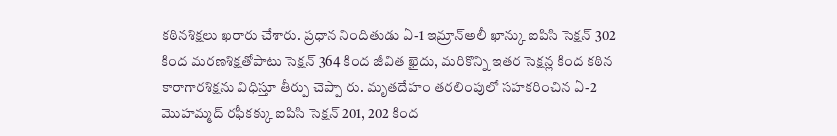కఠినశిక్షలు ఖరారు చేశారు. ప్రధాన నిందితుడు ఏ-1 ఇమ్రాన్అలీ ఖాన్కు ఐపిసి సెక్షన్ 302 కింద మరణశిక్షతోపాటు సెక్షన్ 364 కింద జీవిత ఖైదు, మరికొన్ని ఇతర సెక్షన్ల కింద కఠిన కారాగారశిక్షను విధిస్తూ తీర్పు చెప్పా రు. మృతదేహం తరలింపులో సహకరించిన ఏ-2 మొహమ్మద్ రఫీకక్కు ఐపిసి సెక్షన్ 201, 202 కింద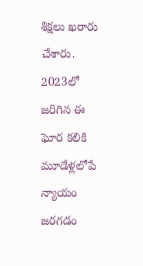శిక్షలు ఖరారు చేశారు. 2023లో జరిగిన ఈ ఘోర కలికి మూడేళ్లలోపే న్యాయం జరగడం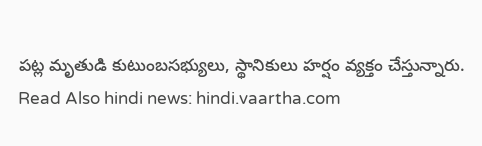పట్ల మృతుడి కుటుంబసభ్యులు, స్థానికులు హర్షం వ్యక్తం చేస్తున్నారు.
Read Also hindi news: hindi.vaartha.com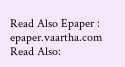Read Also Epaper : epaper.vaartha.com
Read Also: